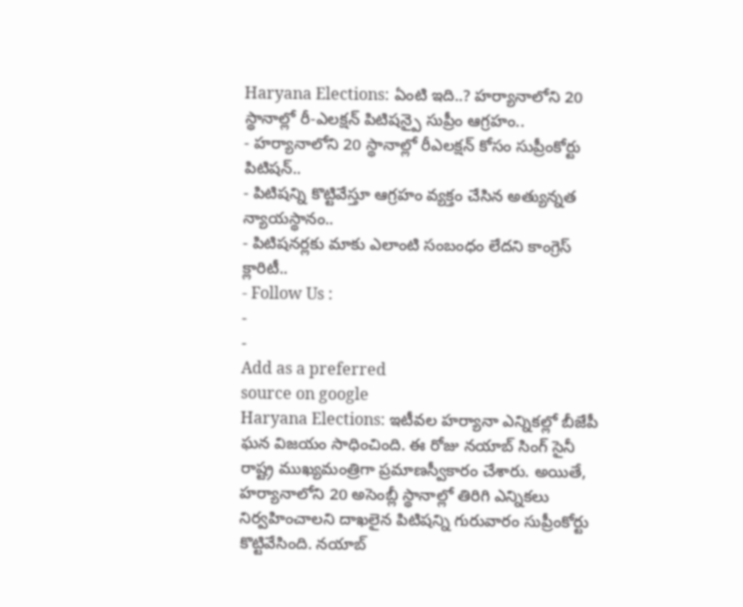Haryana Elections: ఏంటి ఇది..? హర్యానాలోని 20 స్థానాల్లో రీ-ఎలక్షన్ పిటిషన్పై సుప్రీం ఆగ్రహం..
- హర్యానాలోని 20 స్థానాల్లో రీఎలక్షన్ కోసం సుప్రీంకోర్టు పిటిషన్..
- పిటిషన్ని కొట్టివేస్తూ ఆగ్రహం వ్యక్తం చేసిన అత్యున్నత న్యాయస్థానం..
- పిటిషనర్లకు మాకు ఎలాంటి సంబంధం లేదని కాంగ్రెస్ క్లారిటీ..
- Follow Us :
-
-
Add as a preferred
source on google
Haryana Elections: ఇటీవల హర్యానా ఎన్నికల్లో బీజేపీ ఘన విజయం సాధించింది. ఈ రోజు నయాబ్ సింగ్ సైనీ రాష్ట్ర ముఖ్యమంత్రిగా ప్రమాణస్వీకారం చేశారు. అయితే, హర్యానాలోని 20 అసెంబ్లీ స్థానాల్లో తిరిగి ఎన్నికలు నిర్వహించాలని దాఖలైన పిటిషన్ని గురువారం సుప్రీంకోర్టు కొట్టివేసింది. నయాబ్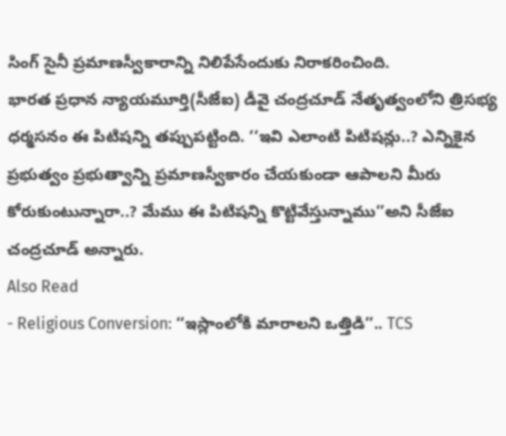సింగ్ సైనీ ప్రమాణస్వీకారాన్ని నిలిపేసేందుకు నిరాకరించింది.
భారత ప్రధాన న్యాయమూర్తి(సీజేఐ) డీవై చంద్రచూడ్ నేతృత్వంలోని త్రిసభ్య ధర్మసనం ఈ పిటిషన్ని తప్పుపట్టింది. ‘‘ఇవి ఎలాంటి పిటిషన్లు..? ఎన్నికైన ప్రభుత్వం ప్రభుత్వాన్ని ప్రమాణస్వీకారం చేయకుండా ఆపాలని మీరు కోరుకుంటున్నారా..? మేము ఈ పిటిషన్ని కొట్టివేస్తున్నాము’’అని సీజేఐ చంద్రచూడ్ అన్నారు.
Also Read
- Religious Conversion: ‘‘ఇస్లాంలోకి మారాలని ఒత్తిడి’’.. TCS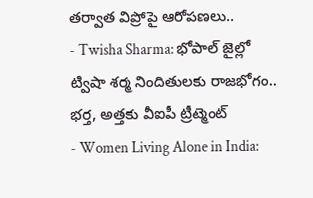తర్వాత విప్రోపై ఆరోపణలు..
- Twisha Sharma: భోపాల్ జైల్లో ట్విషా శర్మ నిందితులకు రాజభోగం.. భర్త, అత్తకు వీఐపీ ట్రీట్మెంట్
- Women Living Alone in India: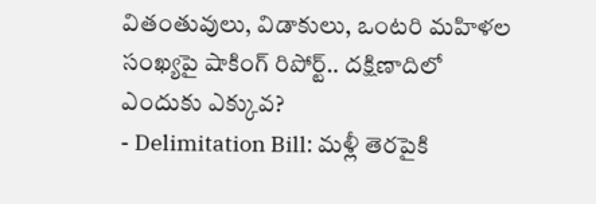వితంతువులు, విడాకులు, ఒంటరి మహిళల సంఖ్యపై షాకింగ్ రిపోర్ట్.. దక్షిణాదిలో ఎందుకు ఎక్కువ?
- Delimitation Bill: మళ్లీ తెరపైకి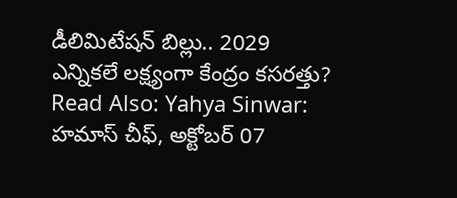డీలిమిటేషన్ బిల్లు.. 2029 ఎన్నికలే లక్ష్యంగా కేంద్రం కసరత్తు?
Read Also: Yahya Sinwar: హమాస్ చీఫ్, అక్టోబర్ 07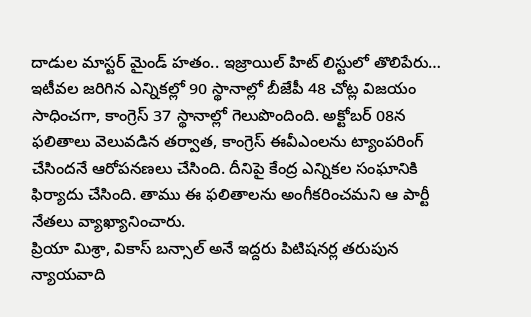దాడుల మాస్టర్ మైండ్ హతం.. ఇజ్రాయిల్ హిట్ లిస్టులో తొలిపేరు…
ఇటీవల జరిగిన ఎన్నికల్లో 90 స్థానాల్లో బీజేపీ 48 చోట్ల విజయం సాధించగా, కాంగ్రెస్ 37 స్థానాల్లో గెలుపొందింది. అక్టోబర్ 08న ఫలితాలు వెలువడిన తర్వాత, కాంగ్రెస్ ఈవీఎంలను ట్యాంపరింగ్ చేసిందనే ఆరోపనణలు చేసింది. దీనిపై కేంద్ర ఎన్నికల సంఘానికి ఫిర్యాదు చేసింది. తాము ఈ ఫలితాలను అంగీకరించమని ఆ పార్టీ నేతలు వ్యాఖ్యానించారు.
ప్రియా మిశ్రా, వికాస్ బన్సాల్ అనే ఇద్దరు పిటిషనర్ల తరుపున న్యాయవాది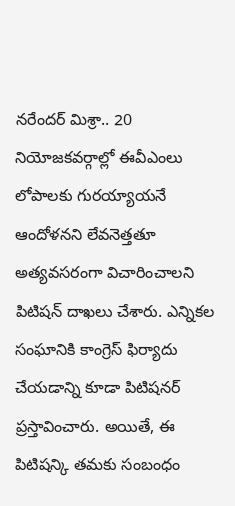నరేందర్ మిశ్రా.. 20 నియోజకవర్గాల్లో ఈవీఎంలు లోపాలకు గురయ్యాయనే ఆందోళనని లేవనెత్తతూ అత్యవసరంగా విచారించాలని పిటిషన్ దాఖలు చేశారు. ఎన్నికల సంఘానికి కాంగ్రెస్ ఫిర్యాదు చేయడాన్ని కూడా పిటిషనర్ ప్రస్తావించారు. అయితే, ఈ పిటిషన్కి తమకు సంబంధం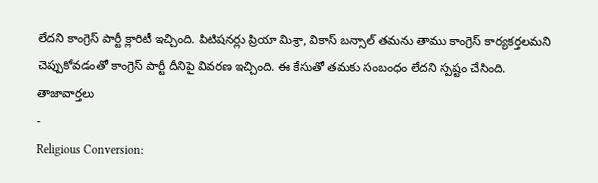లేదని కాంగ్రెస్ పార్టీ క్లారిటీ ఇచ్చింది. పిటిషనర్లు ప్రియా మిశ్రా, వికాస్ బన్సాల్ తమను తాము కాంగ్రెస్ కార్యకర్తలమని చెప్పుకోవడంతో కాంగ్రెస్ పార్టీ దీనిపై వివరణ ఇచ్చింది. ఈ కేసుతో తమకు సంబంధం లేదని స్పష్టం చేసింది.
తాజావార్తలు
-
Religious Conversion: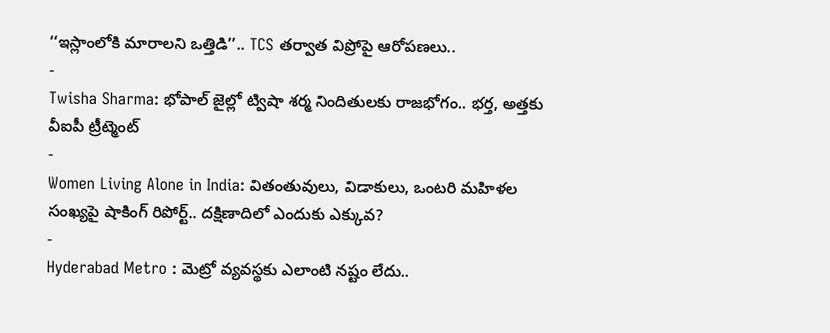‘‘ఇస్లాంలోకి మారాలని ఒత్తిడి’’.. TCS తర్వాత విప్రోపై ఆరోపణలు..
-
Twisha Sharma: భోపాల్ జైల్లో ట్విషా శర్మ నిందితులకు రాజభోగం.. భర్త, అత్తకు వీఐపీ ట్రీట్మెంట్
-
Women Living Alone in India: వితంతువులు, విడాకులు, ఒంటరి మహిళల సంఖ్యపై షాకింగ్ రిపోర్ట్.. దక్షిణాదిలో ఎందుకు ఎక్కువ?
-
Hyderabad Metro : మెట్రో వ్యవస్థకు ఎలాంటి నష్టం లేదు..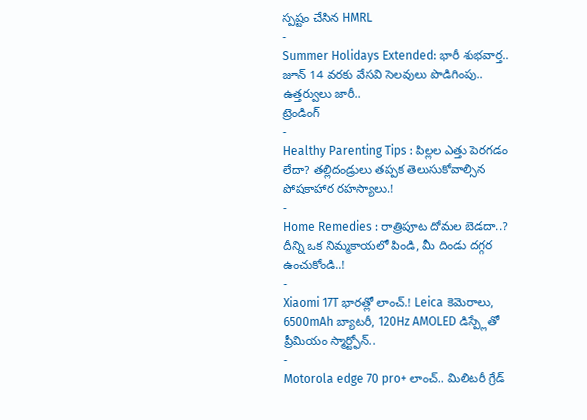స్పష్టం చేసిన HMRL
-
Summer Holidays Extended: భారీ శుభవార్త.. జూన్ 14 వరకు వేసవి సెలవులు పొడిగింపు.. ఉత్తర్వులు జారీ..
ట్రెండింగ్
-
Healthy Parenting Tips : పిల్లల ఎత్తు పెరగడం లేదా? తల్లిదండ్రులు తప్పక తెలుసుకోవాల్సిన పోషకాహార రహస్యాలు.!
-
Home Remedies : రాత్రిపూట దోమల బెడదా..? దీన్ని ఒక నిమ్మకాయలో పిండి, మీ దిండు దగ్గర ఉంచుకోండి..!
-
Xiaomi 17T భారత్లో లాంచ్.! Leica కెమెరాలు, 6500mAh బ్యాటరీ, 120Hz AMOLED డిస్ప్లేతో ప్రీమియం స్మార్ట్ఫోన్..
-
Motorola edge 70 pro+ లాంచ్.. మిలిటరీ గ్రేడ్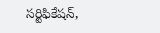సర్టిఫికేషన్,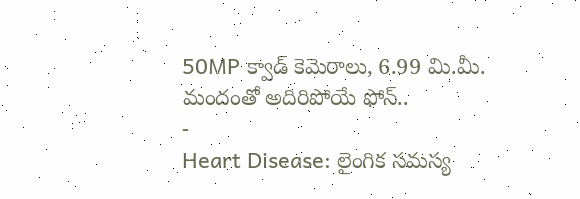50MP క్వాడ్ కెమెరాలు, 6.99 మి.మీ. మందంతో అదిరిపోయే ఫోన్..
-
Heart Disease: లైంగిక సమస్య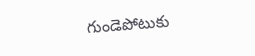గుండెపోటుకు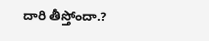దారి తీస్తోందా.?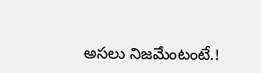అసలు నిజమేంటంటే.!